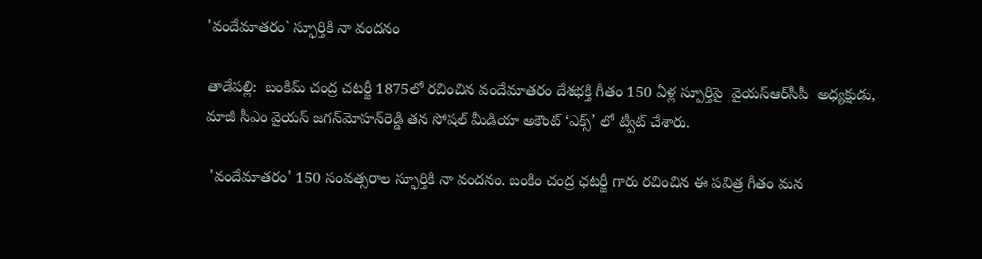'వందేమాతరం` స్ఫూర్తికి నా వందనం

తాడేప‌ల్లి:  బంకిమ్ చంద్ర చటర్జీ 1875లో రచించిన వందేమాత‌రం దేశభక్తి గీతం 150 ఏళ్ల స్పూర్తిపై  వైయ‌స్ఆర్‌సీపీ  అధ్యక్షుడు, మాజీ సీఎం వైయ‌స్‌ జగన్‌మోహన్‌రెడ్డి తన సోషల్‌ మీడియా అకౌంట్‌ ‘ఎక్స్‌’ లో ట్వీట్‌ చేశారు.

 'వందేమాతరం' 150 సంవత్సరాల స్ఫూర్తికి నా వందనం. బంకిం చంద్ర ఛటర్జీ గారు రచించిన ఈ పవిత్ర గీతం మన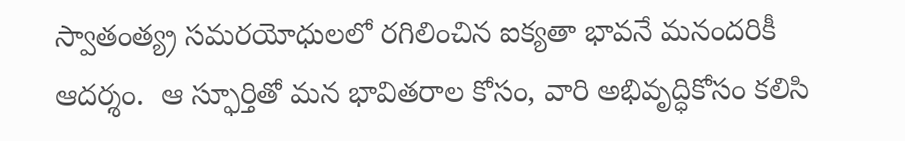స్వాతంత్య్ర సమరయోధులలో రగిలించిన ఐక్యతా భావనే మనందరికీ ఆదర్శం.  ఆ స్ఫూర్తితో మ‌న భావిత‌రాల కోసం, వారి అభివృద్ధికోసం క‌లిసి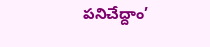ప‌నిచేద్దాం’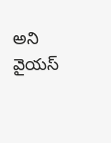అని వైయ‌స్‌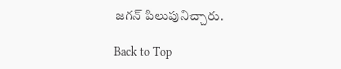జగన్‌ పిలుపునిచ్చారు.

Back to Top